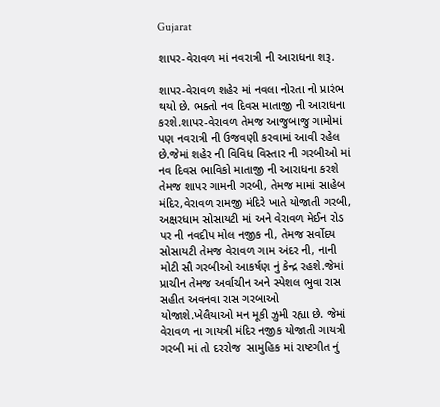Gujarat

શાપર-વેરાવળ માં નવરાત્રી ની આરાધના શરૂ.

શાપર-વેરાવળ શહેર માં નવલા નોરતા નો પ્રારંભ થયો છે. ભક્તો નવ દિવસ માતાજી ની આરાધના કરશે.શાપર-વેરાવળ તેમજ આજુબાજુ ગામોમાં પણ નવરાત્રી ની ઉજવણી કરવામાં આવી રહેલ છે.જેમાં શહેર ની વિવિધ વિસ્તાર ની ગરબીઓ માં નવ દિવસ ભાવિકો માતાજી ની આરાધના કરશે તેમજ શાપર ગામની ગરબી, તેમજ મામાં સાહેબ મંદિર,વેરાવળ રામજી મંદિરે ખાતે યોજાતી ગરબી, અક્ષરધામ સોસાયટી માં અને વેરાવળ મેઈન રોડ પર ની નવદીપ મોલ નજીક ની, તેમજ સર્વોદય સોસાયટી તેમજ વેરાવળ ગામ અંદર ની, નાની મોટી સૌ ગરબીઓ આકર્ષણ નું કેન્દ્ર રહશે.જેમાં પ્રાચીન તેમજ અર્વાચીન અને સ્પેશલ ભુવા રાસ સહીત અવનવા રાસ ગરબાઓ યોજાશે.ખેલૈયાઓ મન મૂકી ઝુમી રહ્યા છે. જેમાં વેરાવળ ના ગાયત્રી મંદિર નજીક યોજાતી ગાયત્રી ગરબી માં તો દરરોજ  સામુહિક માં રાષ્ટગીત નું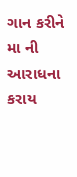ગાન કરીને મા ની આરાધના કરાય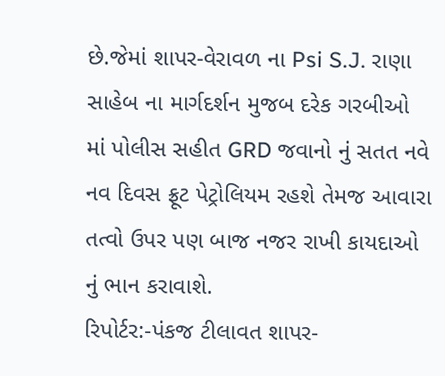છે.જેમાં શાપર-વેરાવળ ના Psi S.J. રાણા સાહેબ ના માર્ગદર્શન મુજબ દરેક ગરબીઓ માં પોલીસ સહીત GRD જવાનો નું સતત નવે નવ દિવસ ફ્રૂટ પેટ્રોલિયમ રહશે તેમજ આવારા તત્વો ઉપર પણ બાજ નજર રાખી કાયદાઓ નું ભાન કરાવાશે.
રિપોર્ટર:-પંકજ ટીલાવત શાપર-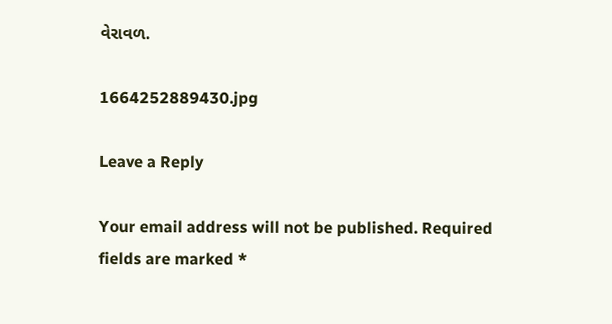વેરાવળ.

1664252889430.jpg

Leave a Reply

Your email address will not be published. Required fields are marked *